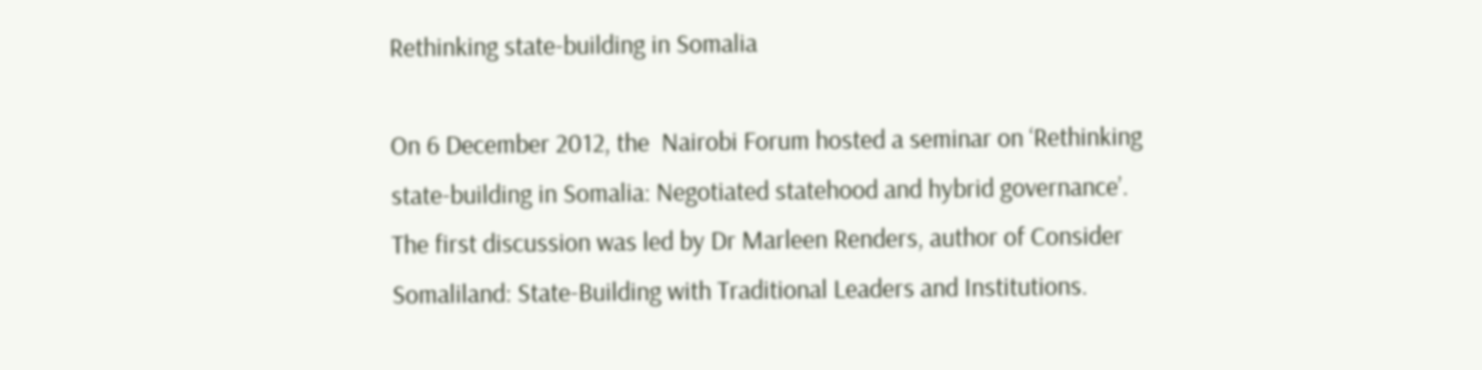Rethinking state-building in Somalia

On 6 December 2012, the  Nairobi Forum hosted a seminar on ‘Rethinking state-building in Somalia: Negotiated statehood and hybrid governance’. The first discussion was led by Dr Marleen Renders, author of Consider Somaliland: State-Building with Traditional Leaders and Institutions.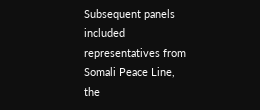Subsequent panels included representatives from Somali Peace Line, the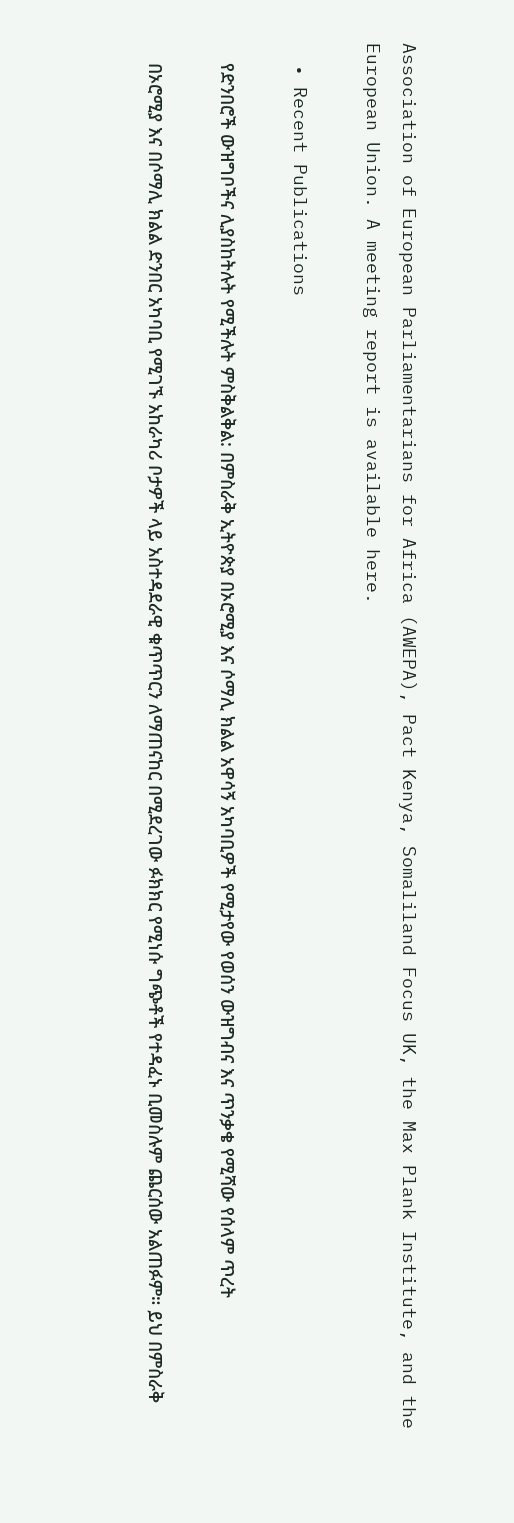Association of European Parliamentarians for Africa (AWEPA), Pact Kenya, Somaliland Focus UK, the Max Plank Institute, and the European Union. A meeting report is available here.

  • Recent Publications

    የድንበሮች ውዝግቦችና ሊያስከትሉት የሚችሉት ምስቅልቅል: በምስራቅ ኢትዮጵያ በኦሮሚያ እና ሶማሊ ክልል አዋሳኝ አካባቢዎች የሚታየው የወሰን ውዝግብና እና ጥንቃቄ የሚሻው የሰላም ጥረት

    በኦሮሚያ እና በሶማሊ ክልል ድንበር አካባቢ የሚገኙ አከራካሪ ቦታዎች ላይ አስተዳደራዊ ቁጥጥርን ለማጠናከር በሚደረገው ፉክክር የሚነሱ ግጭቶች የተዳፈኑ ቢመስሉም ጨርሰው አልጠፉም። ይህ በምስራቅ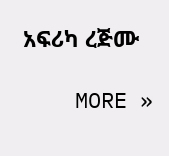አፍሪካ ረጅሙ

    MORE »